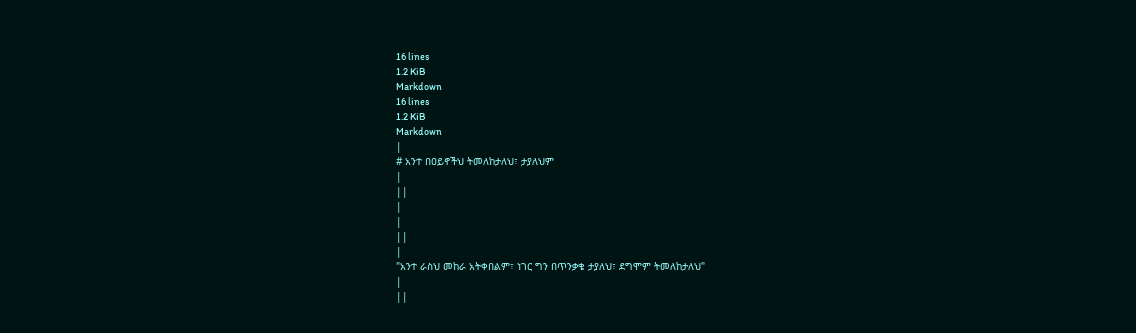16 lines
1.2 KiB
Markdown
16 lines
1.2 KiB
Markdown
|
# አንተ በዐይኖችህ ትመለከታለህ፣ ታያለህም
|
||
|
|
||
|
"አንተ ራስህ መከራ አትቀበልም፣ ነገር ግን በጥንቃቄ ታያለህ፣ ደግሞም ትመለከታለህ"
|
||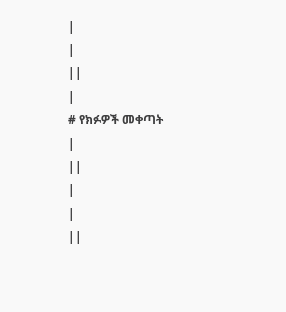|
|
||
|
# የክፉዎች መቀጣት
|
||
|
|
||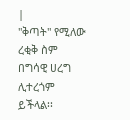|
"ቅጣት" የሚለው ረቂቅ ስም በግሳዊ ሀረግ ሊተረጎም ይችላል፡፡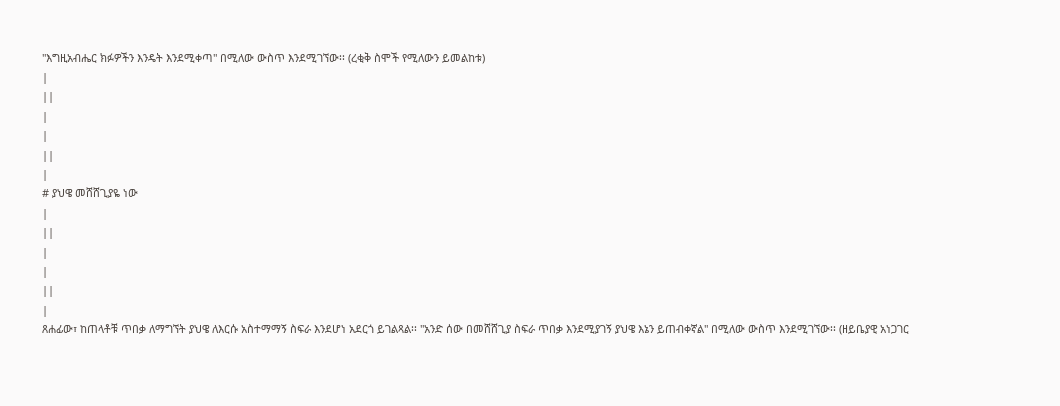"እግዚአብሔር ክፉዎችን እንዴት እንደሚቀጣ" በሚለው ውስጥ እንደሚገኘው፡፡ (ረቂቅ ስሞች የሚለውን ይመልከቱ)
|
||
|
|
||
|
# ያህዌ መሸሸጊያዬ ነው
|
||
|
|
||
|
ጸሐፊው፣ ከጠላቶቹ ጥበቃ ለማግኘት ያህዌ ለእርሱ አስተማማኝ ስፍራ እንደሆነ አደርጎ ይገልጻል፡፡ "አንድ ሰው በመሸሸጊያ ስፍራ ጥበቃ እንደሚያገኝ ያህዌ እኔን ይጠብቀኛል" በሚለው ውስጥ እንደሚገኘው፡፡ (ዘይቤያዊ አነጋገር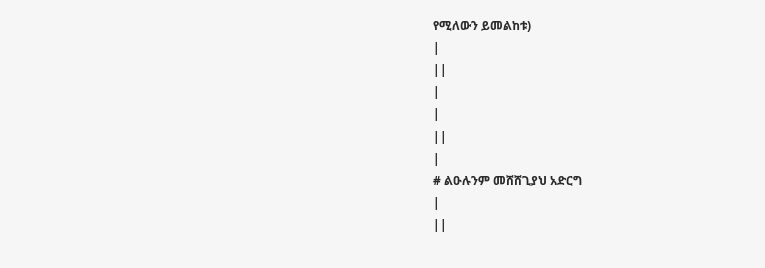የሚለውን ይመልከቱ)
|
||
|
|
||
|
# ልዑሉንም መሸሸጊያህ አድርግ
|
||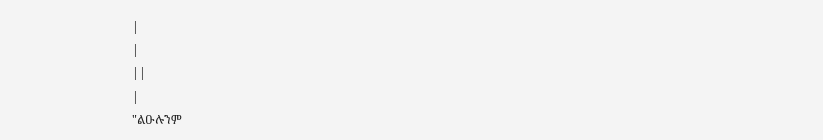|
|
||
|
"ልዑሉንም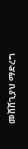መሸሸጊያህ ማድረግ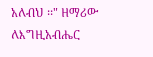አለብህ ፡፡" ዘማሪው ለእግዚአብሔር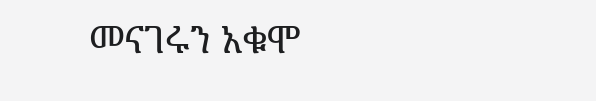መናገሩን አቁሞ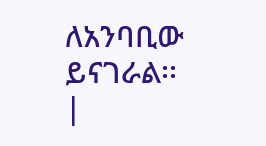ለአንባቢው ይናገራል፡፡
|